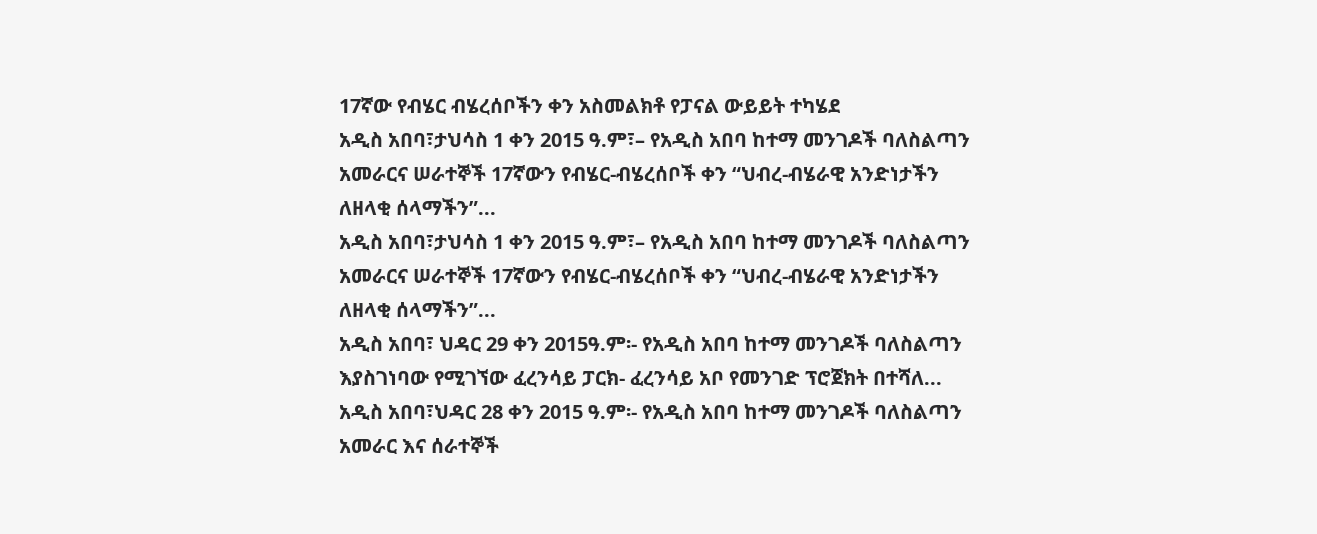17ኛው የብሄር ብሄረሰቦችን ቀን አስመልክቶ የፓናል ውይይት ተካሄደ
አዲስ አበባ፣ታህሳስ 1 ቀን 2015 ዓ.ም፣– የአዲስ አበባ ከተማ መንገዶች ባለስልጣን አመራርና ሠራተኞች 17ኛውን የብሄር-ብሄረሰቦች ቀን “ህብረ-ብሄራዊ አንድነታችን ለዘላቂ ሰላማችን”...
አዲስ አበባ፣ታህሳስ 1 ቀን 2015 ዓ.ም፣– የአዲስ አበባ ከተማ መንገዶች ባለስልጣን አመራርና ሠራተኞች 17ኛውን የብሄር-ብሄረሰቦች ቀን “ህብረ-ብሄራዊ አንድነታችን ለዘላቂ ሰላማችን”...
አዲስ አበባ፣ ህዳር 29 ቀን 2015ዓ.ም፡- የአዲስ አበባ ከተማ መንገዶች ባለስልጣን እያስገነባው የሚገኘው ፈረንሳይ ፓርክ- ፈረንሳይ አቦ የመንገድ ፕሮጀክት በተሻለ...
አዲስ አበባ፣ህዳር 28 ቀን 2015 ዓ.ም፡- የአዲስ አበባ ከተማ መንገዶች ባለስልጣን አመራር እና ሰራተኞች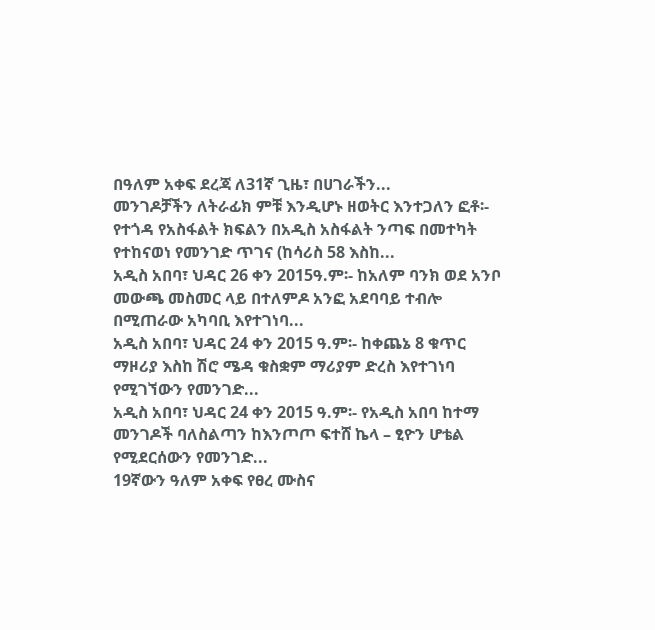በዓለም አቀፍ ደረጃ ለ31ኛ ጊዜ፣ በሀገራችን...
መንገዶቻችን ለትራፊክ ምቹ እንዲሆኑ ዘወትር እንተጋለን ፎቶ፡- የተጎዳ የአስፋልት ክፍልን በአዲስ አስፋልት ንጣፍ በመተካት የተከናወነ የመንገድ ጥገና (ከሳሪስ 58 እስከ...
አዲስ አበባ፣ ህዳር 26 ቀን 2015ዓ.ም፡- ከአለም ባንክ ወደ አንቦ መውጫ መስመር ላይ በተለምዶ አንፎ አደባባይ ተብሎ በሚጠራው አካባቢ እየተገነባ...
አዲስ አበባ፣ ህዳር 24 ቀን 2015 ዓ.ም፡- ከቀጨኔ 8 ቁጥር ማዞሪያ እስከ ሽሮ ሜዳ ቁስቋም ማሪያም ድረስ እየተገነባ የሚገኘውን የመንገድ...
አዲስ አበባ፣ ህዳር 24 ቀን 2015 ዓ.ም፡- የአዲስ አበባ ከተማ መንገዶች ባለስልጣን ከእንጦጦ ፍተሸ ኬላ – ፂዮን ሆቴል የሚደርሰውን የመንገድ...
19ኛውን ዓለም አቀፍ የፀረ ሙስና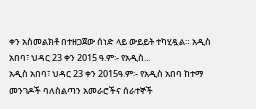ቀን አስመልክቶ በተዘጋጀው ሰነድ ላይ ውይይት ተካሂዷል። አዲስ አበባ፣ ህዳር 23 ቀን 2015 ዓ.ም፡- የአዲስ...
አዲስ አበባ፣ ህዳር 23 ቀን 2015ዓ.ም፡- የአዲስ አበባ ከተማ መንገዶች ባለስልጣን አመራሮችና ሰራተኞች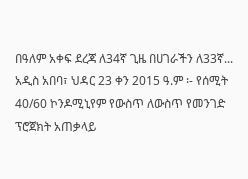በዓለም አቀፍ ደረጃ ለ34ኛ ጊዜ በሀገራችን ለ33ኛ...
አዲስ አበባ፣ ህዳር 23 ቀን 2015 ዓ.ም ፡- የሰሚት 40/60 ኮንዶሚኒየም የውስጥ ለውስጥ የመንገድ ፕሮጀክት አጠቃላይ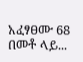አፈፃፀሙ 68 በመቶ ላይ...